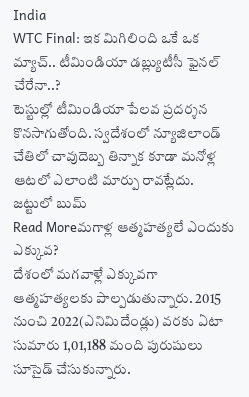India
WTC Final: ఇక మిగిలింది ఒకే ఒక మ్యాచ్.. టీమిండియా డబ్ల్యుటీసీ ఫైనల్ చేరేనా..?
టెస్టుల్లో టీమిండియా పేలవ ప్రదర్శన కొనసాగుతోంది. స్వదేశంలో న్యూజిలాండ్ చేతిలో చావుదెబ్బ తిన్నాక కూడా మనోళ్ల ఆటలో ఎలాంటి మార్పు రావట్లేదు. జట్టులో బుమ్
Read Moreమగాళ్ల ఆత్మహత్యలే ఎందుకు ఎక్కువ?
దేశంలో మగవాళ్లే ఎక్కువగా ఆత్మహత్యలకు పాల్పడుతున్నారు. 2015 నుంచి 2022(ఎనిమిదేండ్లు) వరకు ఏటా సుమారు 1,01,188 మంది పురుషులు సూసైడ్ చేసుకున్నారు.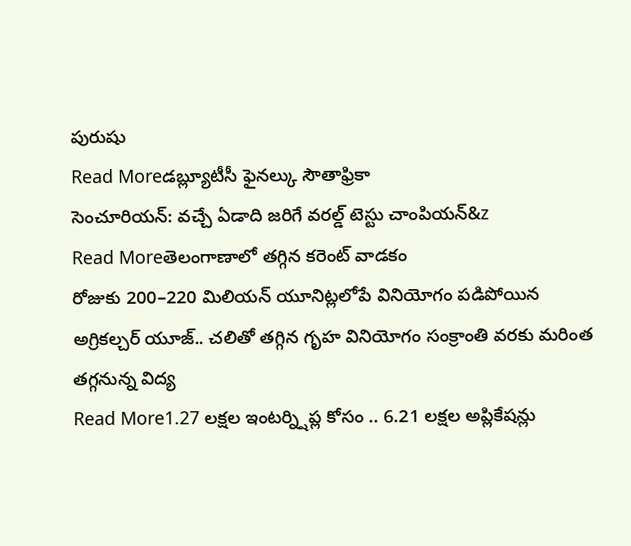పురుషు
Read Moreడబ్ల్యూటీసీ ఫైనల్కు సౌతాఫ్రికా
సెంచూరియన్: వచ్చే ఏడాది జరిగే వరల్డ్ టెస్టు చాంపియన్&z
Read Moreతెలంగాణాలో తగ్గిన కరెంట్ వాడకం
రోజుకు 200–220 మిలియన్ యూనిట్లలోపే వినియోగం పడిపోయిన అగ్రికల్చర్ యూజ్.. చలితో తగ్గిన గృహ వినియోగం సంక్రాంతి వరకు మరింత తగ్గనున్న విద్య
Read More1.27 లక్షల ఇంటర్న్షిప్ల కోసం .. 6.21 లక్షల అప్లికేషన్లు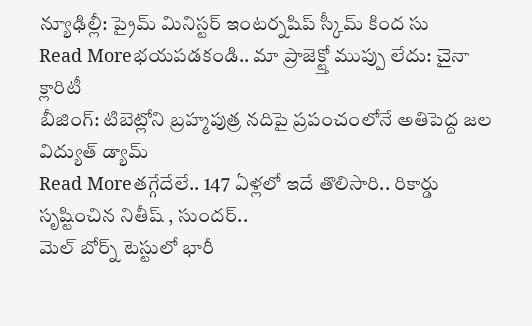న్యూఢిల్లీ: ప్రైమ్ మినిస్టర్ ఇంటర్నషిప్ స్కీమ్ కింద సు
Read Moreభయపడకండి.. మా ప్రాజెక్ట్తో ముప్పు లేదు: చైనా క్లారిటీ
బీజింగ్: టిబెట్లోని బ్రహ్మపుత్ర నదిపై ప్రపంచంలోనే అతిపెద్ద జల విద్యుత్ డ్యామ్
Read Moreతగ్గేదేలే.. 147 ఏళ్లలో ఇదే తొలిసారి.. రికార్డు సృష్టించిన నితీష్ , సుందర్..
మెల్ బోర్న్ టెస్టులో భారీ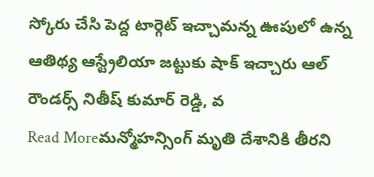స్కోరు చేసి పెద్ద టార్గెట్ ఇచ్చామన్న ఊపులో ఉన్న ఆతిథ్య ఆస్ట్రేలియా జట్టుకు షాక్ ఇచ్చారు ఆల్ రౌండర్స్ నితీష్ కుమార్ రెడ్డి, వ
Read Moreమన్మోహన్సింగ్ మృతి దేశానికి తీరని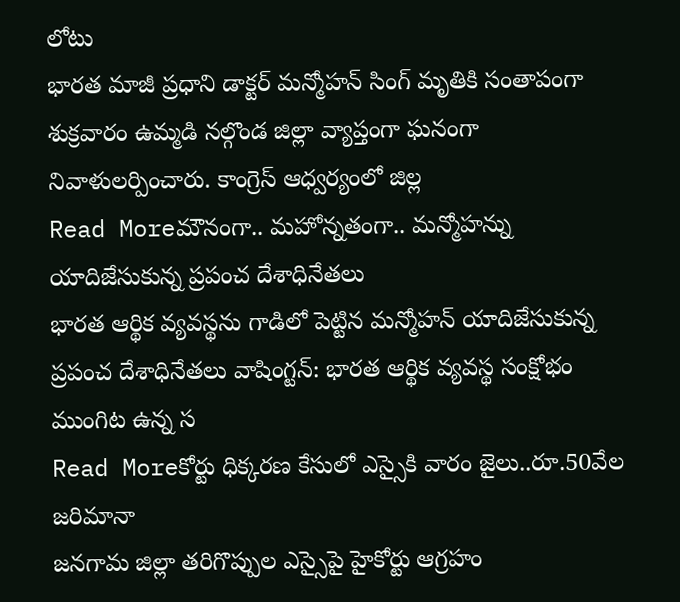లోటు
భారత మాజీ ప్రధాని డాక్టర్ మన్మోహన్ సింగ్ మృతికి సంతాపంగా శుక్రవారం ఉమ్మడి నల్గొండ జిల్లా వ్యాప్తంగా ఘనంగా నివాళులర్పించారు. కాంగ్రెస్ ఆధ్వర్యంలో జిల్ల
Read Moreమౌనంగా.. మహోన్నతంగా.. మన్మోహన్ను యాదిజేసుకున్న ప్రపంచ దేశాధినేతలు
భారత ఆర్థిక వ్యవస్థను గాడిలో పెట్టిన మన్మోహన్ యాదిజేసుకున్న ప్రపంచ దేశాధినేతలు వాషింగ్టన్: భారత ఆర్థిక వ్యవస్థ సంక్షోభం ముంగిట ఉన్న స
Read Moreకోర్టు ధిక్కరణ కేసులో ఎస్సైకి వారం జైలు..రూ.50వేల జరిమానా
జనగామ జిల్లా తరిగొప్పుల ఎస్సైపై హైకోర్టు ఆగ్రహం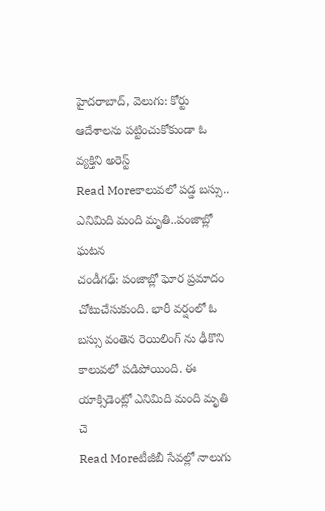హైదరాబాద్, వెలుగు: కోర్టు ఆదేశాలను పట్టించుకోకుండా ఓ వ్యక్తిని అరెస్ట్
Read Moreకాలువలో పడ్డ బస్సు.. ఎనిమిది మంది మృతి..పంజాబ్లో ఘటన
చండీగఢ్: పంజాబ్లో ఘోర ప్రమాదం చోటుచేసుకుంది. భారీ వర్షంలో ఓ బస్సు వంతెన రెయిలింగ్ ను ఢీకొని కాలువలో పడిపోయింది. ఈ యాక్సిడెంట్లో ఎనిమిది మంది మృతి చె
Read Moreటీజీబీ సేవల్లో నాలుగు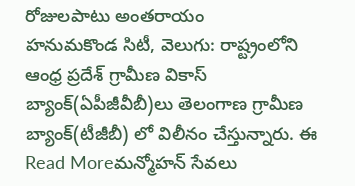రోజులపాటు అంతరాయం
హనుమకొండ సిటీ, వెలుగు: రాష్ట్రంలోని ఆంధ్ర ప్రదేశ్ గ్రామీణ వికాస్ బ్యాంక్(ఏపీజీవీబీ)లు తెలంగాణ గ్రామీణ బ్యాంక్(టీజీబీ) లో విలీనం చేస్తున్నారు. ఈ
Read Moreమన్మోహన్ సేవలు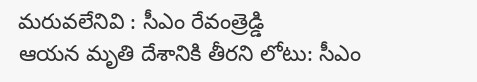మరువలేనివి : సీఎం రేవంత్రెడ్డి
ఆయన మృతి దేశానికి తీరని లోటు: సీఎం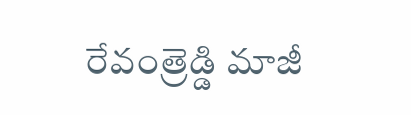రేవంత్రెడ్డి మాజీ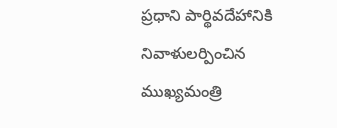ప్రధాని పార్థివదేహానికి నివాళులర్పించిన ముఖ్యమంత్రి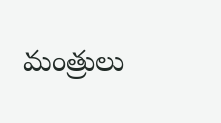మంత్రులు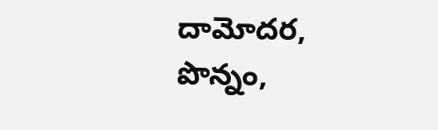దామోదర, పొన్నం,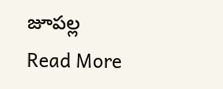జూపల్ల
Read More